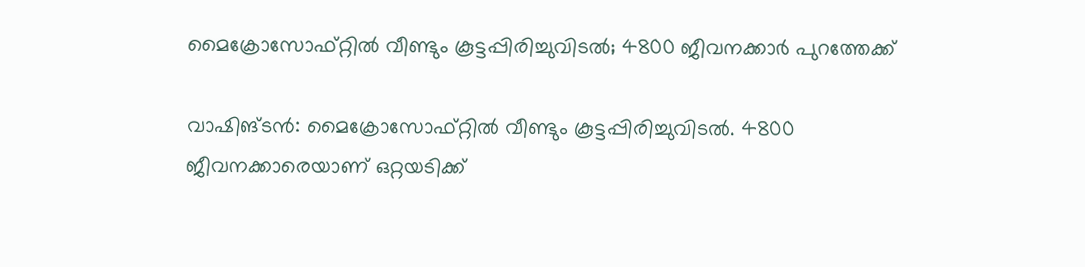മൈക്രോസോഫ്റ്റില്‍ വീണ്ടും കൂട്ടപ്പിരിച്ചുവിടല്‍; 4800 ജീവനക്കാര്‍ പുറത്തേക്ക്

വാഷിങ്ടൻ: മൈക്രോസോഫ്റ്റില്‍ വീണ്ടും കൂട്ടപ്പിരിച്ചുവിടല്‍. 4800 ജീവനക്കാരെയാണ് ഒറ്റയടിക്ക്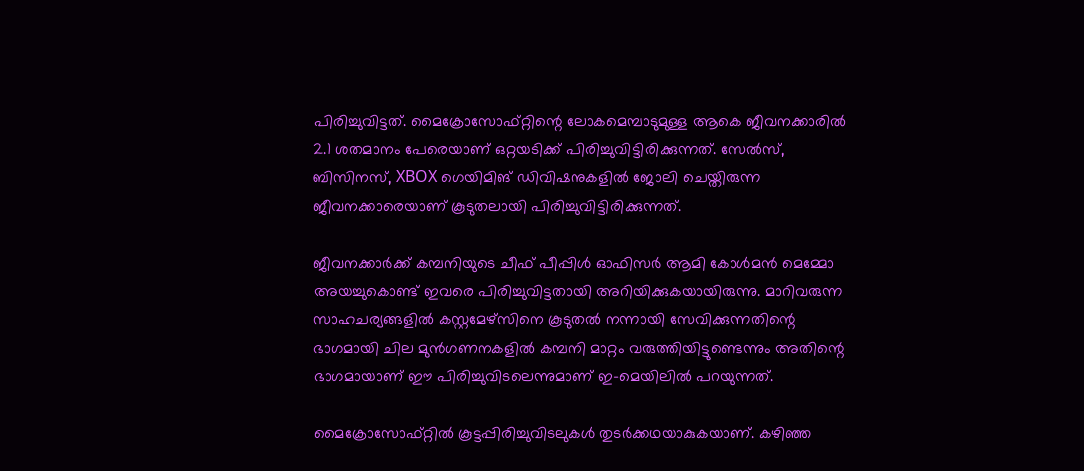പിരിച്ചുവിട്ടത്. മൈക്രോസോഫ്റ്റിന്റെ ലോകമെമ്പാടുമുള്ള ആകെ ജീവനക്കാരില്‍ 2.1 ശതമാനം പേരെയാണ് ഒറ്റയടിക്ക് പിരിച്ചുവിട്ടിരിക്കുന്നത്. സേല്‍സ്, ബിസിനസ്, XBOX ഗെയിമിങ് ഡിവിഷനുകളില്‍ ജോലി ചെയ്തിരുന്ന ജീവനക്കാരെയാണ് കൂടുതലായി പിരിച്ചുവിട്ടിരിക്കുന്നത്.

ജീവനക്കാര്‍ക്ക് കമ്പനിയുടെ ചീഫ് പീപ്പിള്‍ ഓഫിസര്‍ ആമി കോള്‍മന്‍ മെമ്മോ അയച്ചുകൊണ്ട് ഇവരെ പിരിച്ചുവിട്ടതായി അറിയിക്കുകയായിരുന്നു. മാറിവരുന്ന സാഹചര്യങ്ങളില്‍ കസ്റ്റമേഴ്‌സിനെ കൂടുതല്‍ നന്നായി സേവിക്കുന്നതിന്റെ ഭാഗമായി ചില മുന്‍ഗണനകളില്‍ കമ്പനി മാറ്റം വരുത്തിയിട്ടുണ്ടെന്നും അതിന്റെ ഭാഗമായാണ് ഈ പിരിച്ചുവിടലെന്നുമാണ് ഇ-മെയിലില്‍ പറയുന്നത്.

മൈക്രോസോഫ്റ്റില്‍ കൂട്ടപ്പിരിച്ചുവിടലുകള്‍ തുടര്‍ക്കഥയാകുകയാണ്. കഴിഞ്ഞ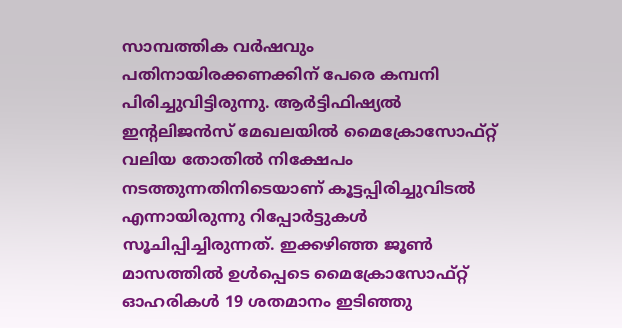സാമ്പത്തിക വര്‍ഷവും പതിനായിരക്കണക്കിന് പേരെ കമ്പനി പിരിച്ചുവിട്ടിരുന്നു. ആര്‍ട്ടിഫിഷ്യല്‍ ഇന്റലിജന്‍സ് മേഖലയില്‍ മൈക്രോസോഫ്റ്റ് വലിയ തോതില്‍ നിക്ഷേപം നടത്തുന്നതിനിടെയാണ് കൂട്ടപ്പിരിച്ചുവിടല്‍ എന്നായിരുന്നു റിപ്പോര്‍ട്ടുകള്‍ സൂചിപ്പിച്ചിരുന്നത്. ഇക്കഴിഞ്ഞ ജൂണ്‍ മാസത്തില്‍ ഉള്‍പ്പെടെ മൈക്രോസോഫ്റ്റ് ഓഹരികള്‍ 19 ശതമാനം ഇടിഞ്ഞു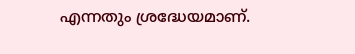എന്നതും ശ്രദ്ധേയമാണ്.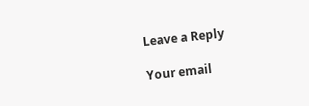Leave a Reply

Your email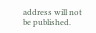address will not be published.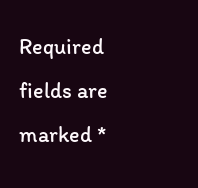Required fields are marked *